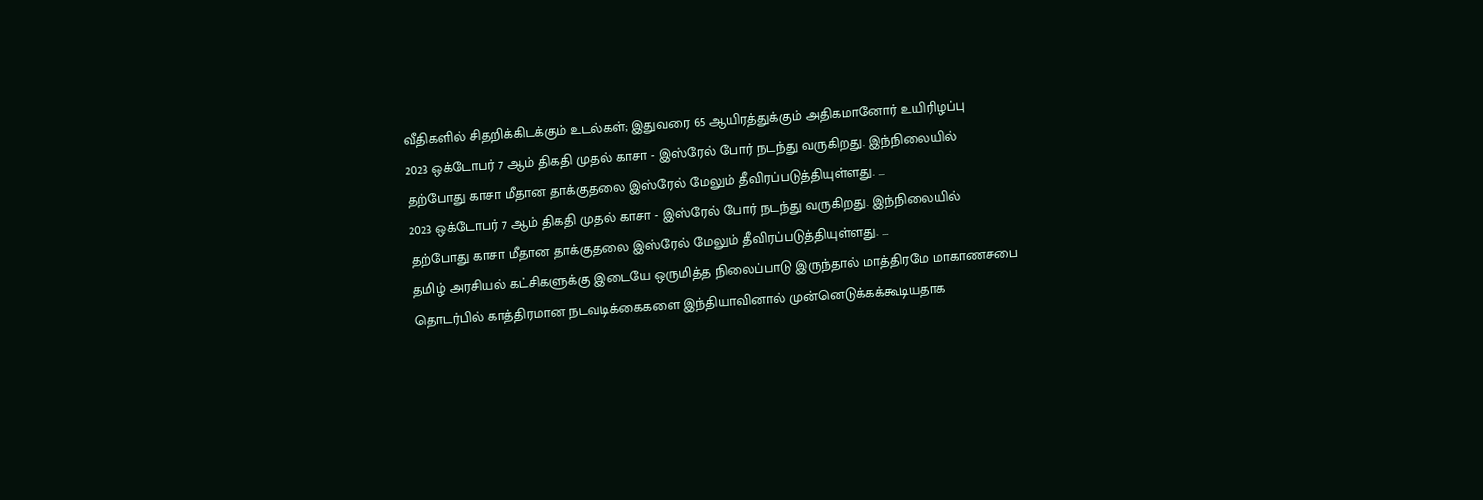வீதிகளில் சிதறிக்கிடக்கும் உடல்கள்; இதுவரை 65 ஆயிரத்துக்கும் அதிகமானோர் உயிரிழப்பு
2023 ஒக்டோபர் 7 ஆம் திகதி முதல் காசா - இஸ்ரேல் போர் நடந்து வருகிறது. இந்நிலையில் தற்போது காசா மீதான தாக்குதலை இஸ்ரேல் மேலும் தீவிரப்படுத்தியுள்ளது. ...
2023 ஒக்டோபர் 7 ஆம் திகதி முதல் காசா - இஸ்ரேல் போர் நடந்து வருகிறது. இந்நிலையில் தற்போது காசா மீதான தாக்குதலை இஸ்ரேல் மேலும் தீவிரப்படுத்தியுள்ளது. ...
தமிழ் அரசியல் கட்சிகளுக்கு இடையே ஒருமித்த நிலைப்பாடு இருந்தால் மாத்திரமே மாகாணசபை தொடர்பில் காத்திரமான நடவடிக்கைகளை இந்தியாவினால் முன்னெடுக்கக்கூடியதாக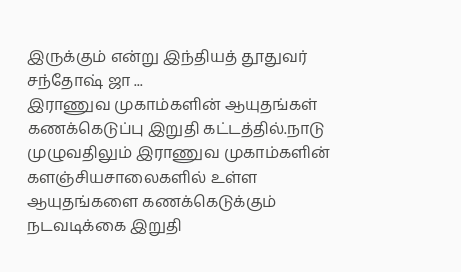இருக்கும் என்று இந்தியத் தூதுவர் சந்தோஷ் ஜா ...
இராணுவ முகாம்களின் ஆயுதங்கள் கணக்கெடுப்பு இறுதி கட்டத்தில்.நாடு முழுவதிலும் இராணுவ முகாம்களின் களஞ்சியசாலைகளில் உள்ள ஆயுதங்களை கணக்கெடுக்கும் நடவடிக்கை இறுதி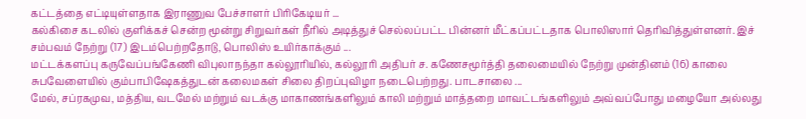கட்டத்தை எட்டியுள்ளதாக இராணுவ பேச்சாளர் பிரிகேடியர் ...
கல்கிசை கடலில் குளிக்கச் சென்ற மூன்று சிறுவர்கள் நீரில் அடித்துச் செல்லப்பட்ட பின்னர் மீட்கப்பட்டதாக பொலிஸார் தெரிவித்துள்ளனர். இச் சம்பவம் நேற்று (17) இடம்பெற்றதோடு, பொலிஸ் உயிர்காக்கும் ...
மட்டக்களப்பு கருவேப்பங்கேணி விபுலாநந்தா கல்லூரியில், கல்லூரி அதிபர் ச. கணேசமூர்த்தி தலைமையில் நேற்று முன்தினம் (16) காலை சுபவேளையில் கும்பாபிஷேகத்துடன் கலைமகள் சிலை திறப்புவிழா நடைபெற்றது. பாடசாலை ...
மேல், சப்ரகமுவ, மத்திய, வடமேல் மற்றும் வடக்கு மாகாணங்களிலும் காலி மற்றும் மாத்தறை மாவட்டங்களிலும் அவ்வப்போது மழையோ அல்லது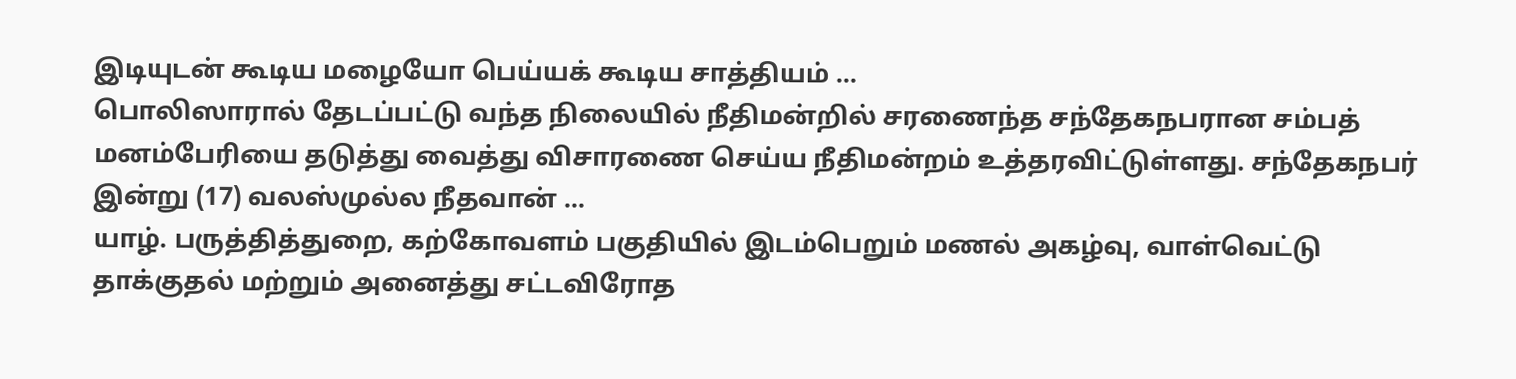இடியுடன் கூடிய மழையோ பெய்யக் கூடிய சாத்தியம் ...
பொலிஸாரால் தேடப்பட்டு வந்த நிலையில் நீதிமன்றில் சரணைந்த சந்தேகநபரான சம்பத் மனம்பேரியை தடுத்து வைத்து விசாரணை செய்ய நீதிமன்றம் உத்தரவிட்டுள்ளது. சந்தேகநபர் இன்று (17) வலஸ்முல்ல நீதவான் ...
யாழ். பருத்தித்துறை, கற்கோவளம் பகுதியில் இடம்பெறும் மணல் அகழ்வு, வாள்வெட்டு தாக்குதல் மற்றும் அனைத்து சட்டவிரோத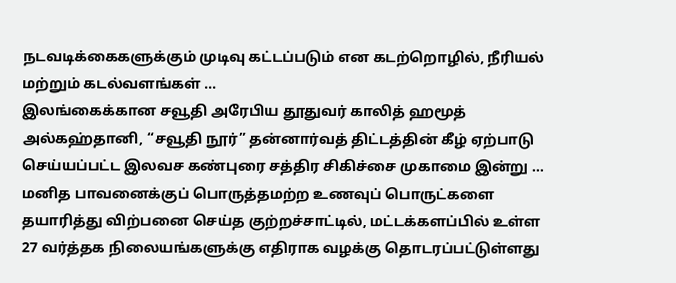நடவடிக்கைகளுக்கும் முடிவு கட்டப்படும் என கடற்றொழில், நீரியல் மற்றும் கடல்வளங்கள் ...
இலங்கைக்கான சவூதி அரேபிய தூதுவர் காலித் ஹமூத் அல்கஹ்தானி, “சவூதி நூர்” தன்னார்வத் திட்டத்தின் கீழ் ஏற்பாடு செய்யப்பட்ட இலவச கண்புரை சத்திர சிகிச்சை முகாமை இன்று ...
மனித பாவனைக்குப் பொருத்தமற்ற உணவுப் பொருட்களை தயாரித்து விற்பனை செய்த குற்றச்சாட்டில், மட்டக்களப்பில் உள்ள 27 வர்த்தக நிலையங்களுக்கு எதிராக வழக்கு தொடரப்பட்டுள்ளது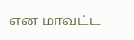என மாவட்ட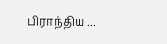பிராந்திய ...